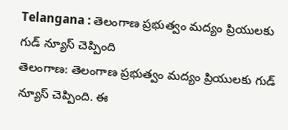Telangana : తెలంగాణ ప్రభుత్వం మద్యం ప్రియులకు గుడ్ న్యూస్ చెప్పింది
తెలంగాణ: తెలంగాణ ప్రభుత్వం మద్యం ప్రియులకు గుడ్ న్యూస్ చెప్పింది. ఈ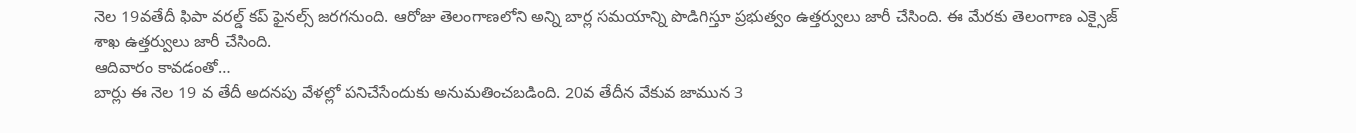నెల 19వతేదీ ఫిపా వరల్డ్ కప్ ఫైనల్స్ జరగనుంది. ఆరోజు తెలంగాణలోని అన్ని బార్ల సమయాన్ని పొడిగిస్తూ ప్రభుత్వం ఉత్తర్వులు జారీ చేసింది. ఈ మేరకు తెలంగాణ ఎక్సైజ్ శాఖ ఉత్తర్వులు జారీ చేసింది.
ఆదివారం కావడంతో…
బార్లు ఈ నెల 19 వ తేదీ అదనపు వేళల్లో పనిచేసేందుకు అనుమతించబడింది. 20వ తేదీన వేకువ జామున 3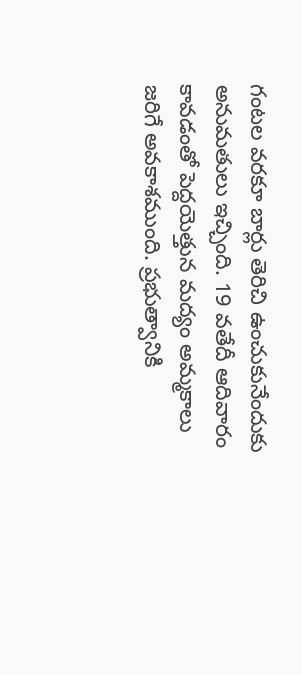గంటల వరకూ బార్లు తెరిచి ఉంచుకునేందుకు అనుమతులు ఇచ్చింది. 19 వతేదీ ఆదివారం కావడంతో పెద్దయెత్తున మద్యం అమ్మకాలు జరిగే అవకాశముంది. ప్రభుత్వానికి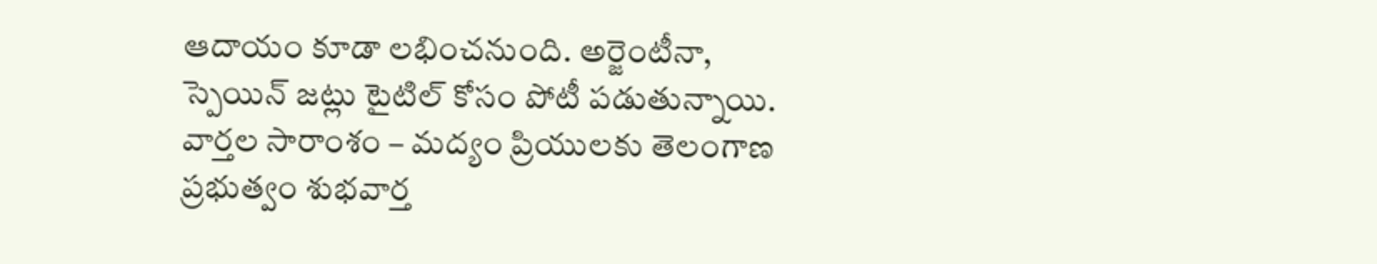ఆదాయం కూడా లభించనుంది. అర్జెంటీనా, స్పెయిన్ జట్లు టైటిల్ కోసం పోటీ పడుతున్నాయి.
వార్తల సారాంశం – మద్యం ప్రియులకు తెలంగాణ ప్రభుత్వం శుభవార్త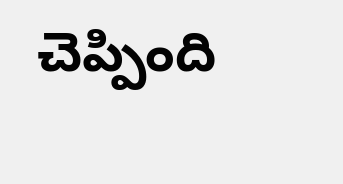చెప్పింది